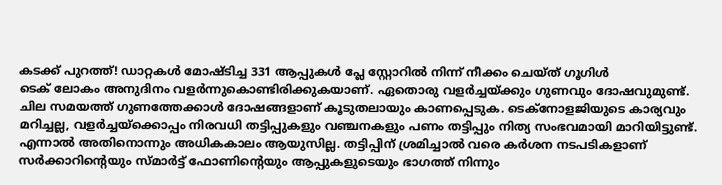കടക്ക് പുറത്ത്! ഡാറ്റകൾ മോഷ്ടിച്ച 331 ആപ്പുകൾ പ്ലേ സ്റ്റോറിൽ നിന്ന് നീക്കം ചെയ്ത് ഗൂഗിൾ
ടെക് ലോകം അനുദിനം വളർന്നുകൊണ്ടിരിക്കുകയാണ്. ഏതൊരു വളർച്ചയ്ക്കും ഗുണവും ദോഷവുമുണ്ട്. ചില സമയത്ത് ഗുണത്തേക്കാൾ ദോഷങ്ങളാണ് കൂടുതലായും കാണപ്പെടുക. ടെക്നോളജിയുടെ കാര്യവും മറിച്ചല്ല, വളർച്ചയ്ക്കൊപ്പം നിരവധി തട്ടിപ്പുകളും വഞ്ചനകളും പണം തട്ടിപ്പും നിത്യ സംഭവമായി മാറിയിട്ടുണ്ട്. എന്നാൽ അതിനൊന്നും അധികകാലം ആയുസില്ല. തട്ടിപ്പിന് ശ്രമിച്ചാൽ വരെ കർശന നടപടികളാണ് സർക്കാറിന്റെയും സ്മാർട്ട് ഫോണിന്റെയും ആപ്പുകളുടെയും ഭാഗത്ത് നിന്നും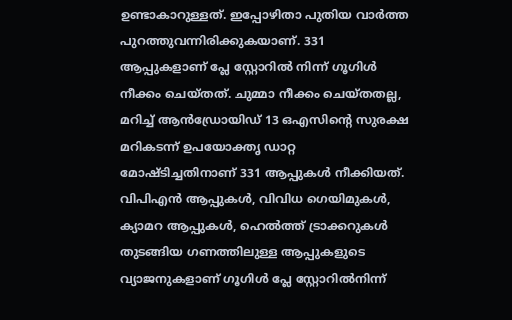ഉണ്ടാകാറുള്ളത്. ഇപ്പോഴിതാ പുതിയ വാർത്ത പുറത്തുവന്നിരിക്കുകയാണ്. 331 ആപ്പുകളാണ് പ്ലേ സ്റ്റോറിൽ നിന്ന് ഗൂഗിൾ നീക്കം ചെയ്തത്. ചുമ്മാ നീക്കം ചെയ്തതല്ല, മറിച്ച് ആൻഡ്രോയിഡ് 13 ഒഎസിന്റെ സുരക്ഷ മറികടന്ന് ഉപയോക്തൃ ഡാറ്റ മോഷ്ടിച്ചതിനാണ് 331 ആപ്പുകൾ നീക്കിയത്.
വിപിഎൻ ആപ്പുകൾ, വിവിധ ഗെയിമുകൾ, ക്യാമറ ആപ്പുകൾ, ഹെൽത്ത് ട്രാക്കറുകൾ തുടങ്ങിയ ഗണത്തിലുള്ള ആപ്പുകളുടെ വ്യാജനുകളാണ് ഗൂഗിൾ പ്ലേ സ്റ്റോറിൽനിന്ന്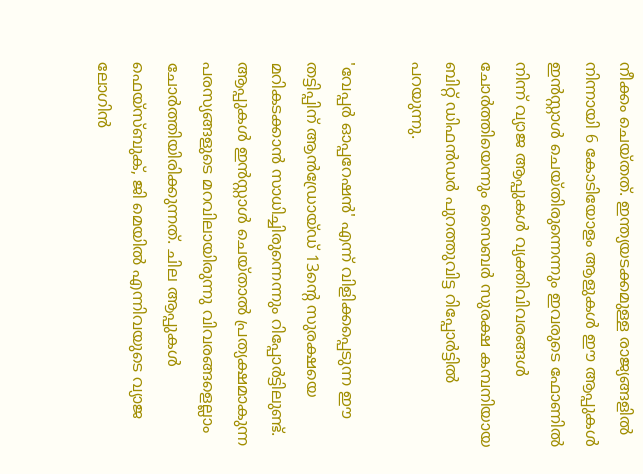നീക്കം ചെയ്തത്. ഇന്ത്യയടക്കമുള്ള രാജ്യങ്ങളിൽ നിന്നായി 6 കോടിയോളം ആളുകൾ ഈ ആപ്പുകൾ ഇൻസ്റ്റാൾ ചെയ്തിരുന്നെന്നും ഇവരുടെ ഫോണിൽ നിന്ന് വ്യാജ ആപ്പുകൾ വ്യക്തിവിവരങ്ങൾ ചോർത്തിയെന്നും സൈബർ സുരക്ഷ കമ്പനിയായ ബിറ്റ് ഡിഫൻഡർ പുറത്തുവിട്ട റിപ്പോർട്ടിൽ പറയുന്നു.

'വേപ്പർ ഓപ്പറേഷൻ' എന്ന് വിളിക്കപ്പെടുന്ന ഈ തട്ടിപ്പിന് ആൻഡ്രോയ്ഡ് 13ന്റെ സുരക്ഷയെ മറികടക്കാൻ സാധിച്ചിരുന്നെന്നും റിപ്പോർട്ടിലുണ്ട്. ആപ്പുകൾ ഇൻസ്റ്റാൾ ചെയ്താൽ പ്രത്യക്ഷമാകുന്ന പരസ്യങ്ങളുടെ മറവിലായിരുന്നു വിവരങ്ങളെല്ലാം ചോർത്തിയിരിക്കുന്നത്. ചില ആപ്പുകൾ ഫെയ്സ്ബുക്, ജി മെയിൽ എന്നിവയുടെ വ്യാജ ലോഗിൻ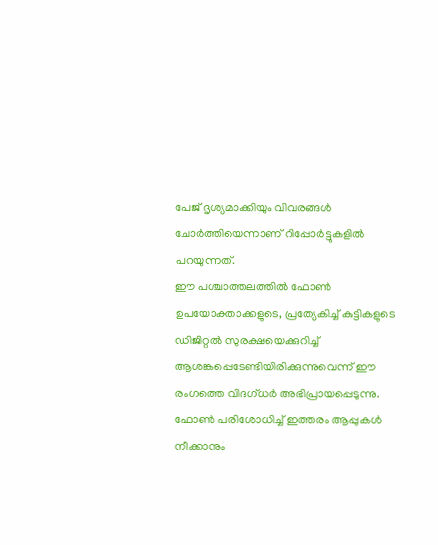പേജ് ദൃശ്യമാക്കിയും വിവരങ്ങൾ ചോർത്തിയെന്നാണ് റിപ്പോർട്ടുകളിൽ പറയുന്നത്.
ഈ പശ്ചാത്തലത്തിൽ ഫോൺ ഉപയോക്താക്കളുടെ, പ്രത്യേകിച്ച് കുട്ടികളുടെ ഡിജിറ്റൽ സുരക്ഷയെക്കുറിച്ച് ആശങ്കപ്പെടേണ്ടിയിരിക്കുന്നുവെന്ന് ഈ രംഗത്തെ വിദഗ്ധർ അഭിപ്രായപ്പെടുന്നു. ഫോൺ പരിശോധിച്ച് ഇത്തരം ആപ്പുകൾ നീക്കാനും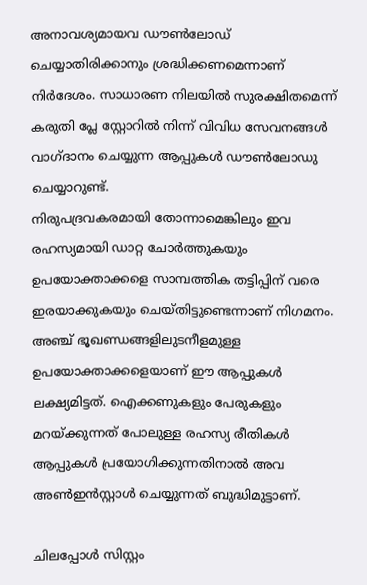അനാവശ്യമായവ ഡൗൺലോഡ് ചെയ്യാതിരിക്കാനും ശ്രദ്ധിക്കണമെന്നാണ് നിർദേശം. സാധാരണ നിലയിൽ സുരക്ഷിതമെന്ന് കരുതി പ്ലേ സ്റ്റോറിൽ നിന്ന് വിവിധ സേവനങ്ങൾ വാഗ്ദാനം ചെയ്യുന്ന ആപ്പുകൾ ഡൗൺലോഡു ചെയ്യാറുണ്ട്.
നിരുപദ്രവകരമായി തോന്നാമെങ്കിലും ഇവ രഹസ്യമായി ഡാറ്റ ചോർത്തുകയും ഉപയോക്താക്കളെ സാമ്പത്തിക തട്ടിപ്പിന് വരെ ഇരയാക്കുകയും ചെയ്തിട്ടുണ്ടെന്നാണ് നിഗമനം. അഞ്ച് ഭൂഖണ്ഡങ്ങളിലുടനീളമുള്ള ഉപയോക്താക്കളെയാണ് ഈ ആപ്പുകൾ ലക്ഷ്യമിട്ടത്. ഐക്കണുകളും പേരുകളും മറയ്ക്കുന്നത് പോലുള്ള രഹസ്യ രീതികൾ ആപ്പുകൾ പ്രയോഗിക്കുന്നതിനാൽ അവ അൺഇൻസ്റ്റാൾ ചെയ്യുന്നത് ബുദ്ധിമുട്ടാണ്.

ചിലപ്പോൾ സിസ്റ്റം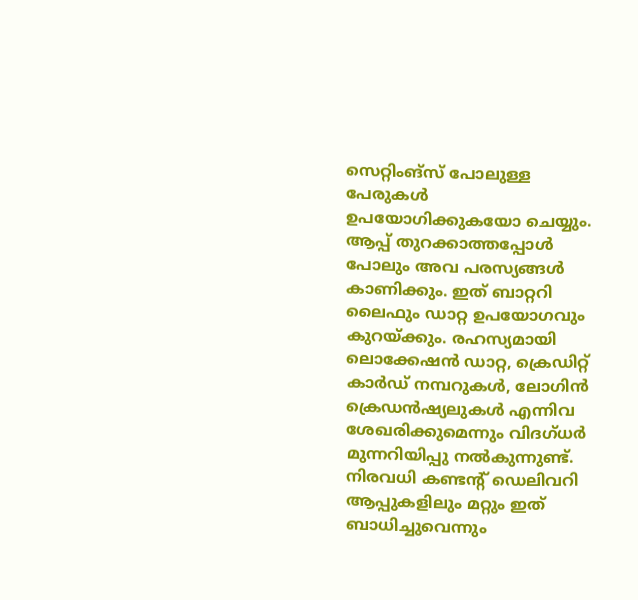സെറ്റിംങ്സ് പോലുള്ള പേരുകൾ ഉപയോഗിക്കുകയോ ചെയ്യും. ആപ്പ് തുറക്കാത്തപ്പോൾ പോലും അവ പരസ്യങ്ങൾ കാണിക്കും. ഇത് ബാറ്ററി ലൈഫും ഡാറ്റ ഉപയോഗവും കുറയ്ക്കും. രഹസ്യമായി ലൊക്കേഷൻ ഡാറ്റ, ക്രെഡിറ്റ് കാർഡ് നമ്പറുകൾ, ലോഗിൻ ക്രെഡൻഷ്യലുകൾ എന്നിവ ശേഖരിക്കുമെന്നും വിദഗ്ധർ മുന്നറിയിപ്പു നൽകുന്നുണ്ട്. നിരവധി കണ്ടന്റ് ഡെലിവറി ആപ്പുകളിലും മറ്റും ഇത് ബാധിച്ചുവെന്നും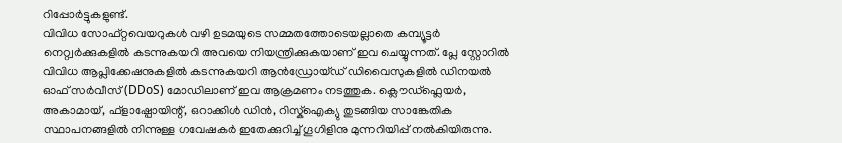റിപ്പോർട്ടുകളുണ്ട്.
വിവിധ സോഫ്റ്റവെയറുകൾ വഴി ഉടമയുടെ സമ്മതത്തോടെയല്ലാതെ കമ്പ്യൂട്ടർ നെറ്റ്വർക്കുകളിൽ കടന്നുകയറി അവയെ നിയന്ത്രിക്കുകയാണ് ഇവ ചെയ്യുന്നത്. പ്ലേ സ്റ്റോറിൽ വിവിധ ആപ്ലിക്കേഷനുകളിൽ കടന്നുകയറി ആൻഡ്രോയ്ഡ് ഡിവൈസുകളിൽ ഡിനയൽ ഓഫ് സർവീസ് (DDoS) മോഡിലാണ് ഇവ ആക്രമണം നടത്തുക. ക്ലൌഡ്ഫ്ലെയർ, അകാമായ്, ഫ്ളാഷ്പോയിന്റ്, ഒറാക്കിൾ ഡിൻ, റിസ്ക്ഐക്യു തുടങ്ങിയ സാങ്കേതിക സ്ഥാപനങ്ങളിൽ നിന്നുള്ള ഗവേഷകർ ഇതേക്കുറിച്ച് ഗൂഗിളിനു മുന്നറിയിപ്പ് നൽകിയിരുന്നു.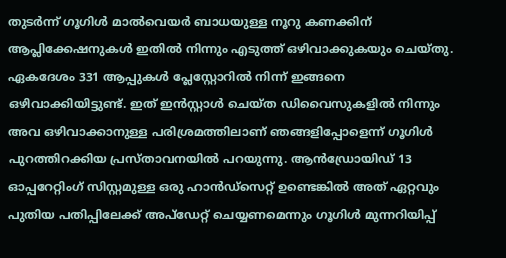തുടർന്ന് ഗൂഗിൾ മാൽവെയർ ബാധയുള്ള നൂറു കണക്കിന് ആപ്ലിക്കേഷനുകൾ ഇതിൽ നിന്നും എടുത്ത് ഒഴിവാക്കുകയും ചെയ്തു. ഏകദേശം 331 ആപ്പുകൾ പ്ലേസ്റ്റോറിൽ നിന്ന് ഇങ്ങനെ ഒഴിവാക്കിയിട്ടുണ്ട്. ഇത് ഇൻസ്റ്റാൾ ചെയ്ത ഡിവൈസുകളിൽ നിന്നും അവ ഒഴിവാക്കാനുള്ള പരിശ്രമത്തിലാണ് ഞങ്ങളിപ്പോളെന്ന് ഗൂഗിൾ പുറത്തിറക്കിയ പ്രസ്താവനയിൽ പറയുന്നു. ആൻഡ്രോയിഡ് 13 ഓപ്പറേറ്റിംഗ് സിസ്റ്റമുള്ള ഒരു ഹാൻഡ്സെറ്റ് ഉണ്ടെങ്കിൽ അത് ഏറ്റവും പുതിയ പതിപ്പിലേക്ക് അപ്ഡേറ്റ് ചെയ്യണമെന്നും ഗൂഗിൾ മുന്നറിയിപ്പ്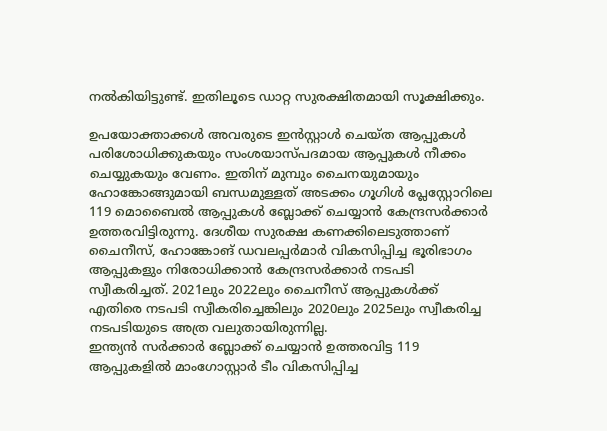നൽകിയിട്ടുണ്ട്. ഇതിലൂടെ ഡാറ്റ സുരക്ഷിതമായി സൂക്ഷിക്കും.

ഉപയോക്താക്കൾ അവരുടെ ഇൻസ്റ്റാൾ ചെയ്ത ആപ്പുകൾ പരിശോധിക്കുകയും സംശയാസ്പദമായ ആപ്പുകൾ നീക്കം ചെയ്യുകയും വേണം. ഇതിന് മുമ്പും ചൈനയുമായും ഹോങ്കോങ്ങുമായി ബന്ധമുള്ളത് അടക്കം ഗൂഗിൾ പ്ലേസ്റ്റോറിലെ 119 മൊബൈൽ ആപ്പുകൾ ബ്ലോക്ക് ചെയ്യാൻ കേന്ദ്രസർക്കാർ ഉത്തരവിട്ടിരുന്നു. ദേശീയ സുരക്ഷ കണക്കിലെടുത്താണ് ചൈനീസ്, ഹോങ്കോങ് ഡവലപ്പർമാർ വികസിപ്പിച്ച ഭൂരിഭാഗം ആപ്പുകളും നിരോധിക്കാൻ കേന്ദ്രസർക്കാർ നടപടി സ്വീകരിച്ചത്. 2021ലും 2022ലും ചൈനീസ് ആപ്പുകൾക്ക് എതിരെ നടപടി സ്വീകരിച്ചെങ്കിലും 2020ലും 2025ലും സ്വീകരിച്ച നടപടിയുടെ അത്ര വലുതായിരുന്നില്ല.
ഇന്ത്യൻ സർക്കാർ ബ്ലോക്ക് ചെയ്യാൻ ഉത്തരവിട്ട 119 ആപ്പുകളിൽ മാംഗോസ്റ്റാർ ടീം വികസിപ്പിച്ച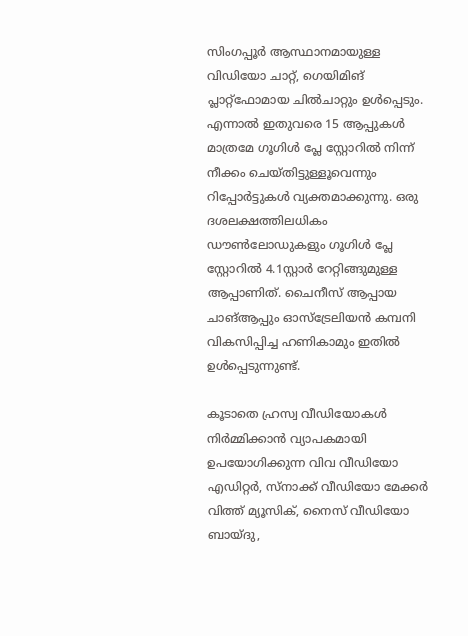സിംഗപ്പൂർ ആസ്ഥാനമായുള്ള വിഡിയോ ചാറ്റ്, ഗെയിമിങ് പ്ലാറ്റ്ഫോമായ ചിൽചാറ്റും ഉൾപ്പെടും. എന്നാൽ ഇതുവരെ 15 ആപ്പുകൾ മാത്രമേ ഗൂഗിൾ പ്ലേ സ്റ്റോറിൽ നിന്ന് നീക്കം ചെയ്തിട്ടുള്ളൂവെന്നും റിപ്പോർട്ടുകൾ വ്യക്തമാക്കുന്നു. ഒരു ദശലക്ഷത്തിലധികം ഡൗൺലോഡുകളും ഗൂഗിൾ പ്ലേ സ്റ്റോറിൽ 4.1സ്റ്റാർ റേറ്റിങ്ങുമുള്ള ആപ്പാണിത്. ചൈനീസ് ആപ്പായ ചാങ്ആപ്പും ഓസ്ട്രേലിയൻ കമ്പനി വികസിപ്പിച്ച ഹണികാമും ഇതിൽ ഉൾപ്പെടുന്നുണ്ട്.

കൂടാതെ ഹ്രസ്വ വീഡിയോകൾ നിർമ്മിക്കാൻ വ്യാപകമായി ഉപയോഗിക്കുന്ന വിവ വീഡിയോ എഡിറ്റർ, സ്നാക്ക് വീഡിയോ മേക്കർ വിത്ത് മ്യൂസിക്, നൈസ് വീഡിയോ ബായ്ദു,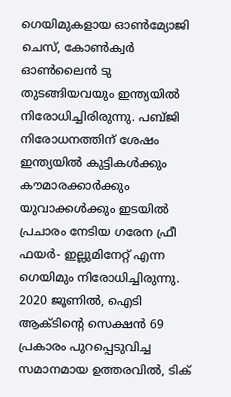ഗെയിമുകളായ ഓൺമ്യോജി ചെസ്, കോൺക്വർ ഓൺലൈൻ ടു തുടങ്ങിയവയും ഇന്ത്യയിൽ നിരോധിച്ചിരിരുന്നു. പബ്ജി നിരോധനത്തിന് ശേഷം ഇന്ത്യയിൽ കുട്ടികൾക്കും കൗമാരക്കാർക്കും യുവാക്കൾക്കും ഇടയിൽ പ്രചാരം നേടിയ ഗരേന ഫ്രീ ഫയർ- ഇല്ലുമിനേറ്റ് എന്ന ഗെയിമും നിരോധിച്ചിരുന്നു.
2020 ജൂണിൽ, ഐടി ആക്ടിന്റെ സെക്ഷൻ 69 പ്രകാരം പുറപ്പെടുവിച്ച സമാനമായ ഉത്തരവിൽ, ടിക്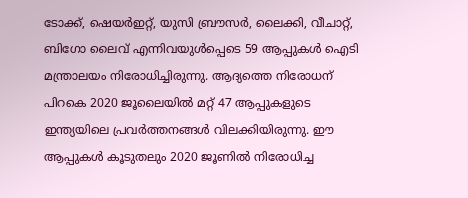ടോക്ക്, ഷെയർഇറ്റ്, യുസി ബ്രൗസർ, ലൈക്കി, വീചാറ്റ്, ബിഗോ ലൈവ് എന്നിവയുൾപ്പെടെ 59 ആപ്പുകൾ ഐടി മന്ത്രാലയം നിരോധിച്ചിരുന്നു. ആദ്യത്തെ നിരോധന് പിറകെ 2020 ജൂലൈയിൽ മറ്റ് 47 ആപ്പുകളുടെ ഇന്ത്യയിലെ പ്രവർത്തനങ്ങൾ വിലക്കിയിരുന്നു. ഈ ആപ്പുകൾ കൂടുതലും 2020 ജൂണിൽ നിരോധിച്ച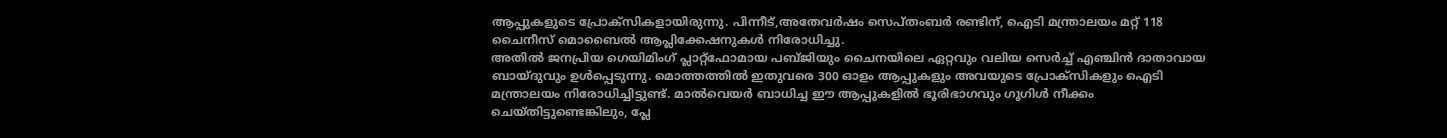ആപ്പുകളുടെ പ്രോക്സികളായിരുന്നു. പിന്നീട്,അതേവർഷം സെപ്തംബർ രണ്ടിന്, ഐടി മന്ത്രാലയം മറ്റ് 118 ചൈനീസ് മൊബൈൽ ആപ്ലിക്കേഷനുകൾ നിരോധിച്ചു.
അതിൽ ജനപ്രിയ ഗെയിമിംഗ് പ്ലാറ്റ്ഫോമായ പബ്ജിയും ചൈനയിലെ ഏറ്റവും വലിയ സെർച്ച് എഞ്ചിൻ ദാതാവായ ബായ്ദുവും ഉൾപ്പെടുന്നു. മൊത്തത്തിൽ ഇതുവരെ 300 ഓളം ആപ്പുകളും അവയുടെ പ്രോക്സികളും ഐടി മന്ത്രാലയം നിരോധിച്ചിട്ടുണ്ട്. മാൽവെയർ ബാധിച്ച ഈ ആപ്പുകളിൽ ഭൂരിഭാഗവും ഗൂഗിൾ നീക്കം ചെയ്തിട്ടുണ്ടെങ്കിലും, പ്ലേ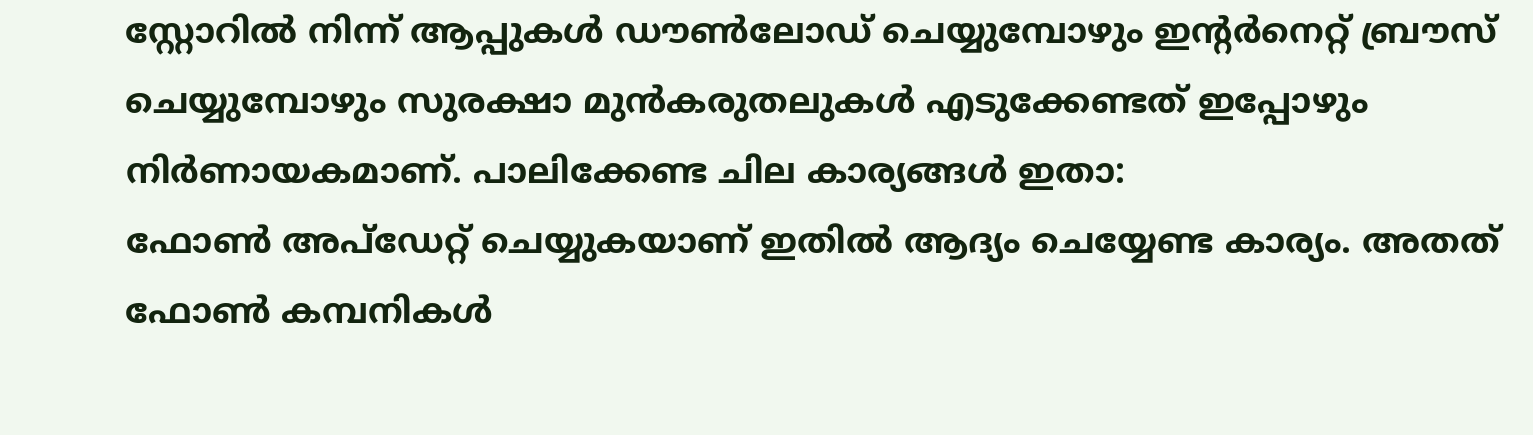സ്റ്റോറിൽ നിന്ന് ആപ്പുകൾ ഡൗൺലോഡ് ചെയ്യുമ്പോഴും ഇന്റർനെറ്റ് ബ്രൗസ് ചെയ്യുമ്പോഴും സുരക്ഷാ മുൻകരുതലുകൾ എടുക്കേണ്ടത് ഇപ്പോഴും നിർണായകമാണ്. പാലിക്കേണ്ട ചില കാര്യങ്ങൾ ഇതാ:
ഫോൺ അപ്ഡേറ്റ് ചെയ്യുകയാണ് ഇതിൽ ആദ്യം ചെയ്യേണ്ട കാര്യം. അതത് ഫോൺ കമ്പനികൾ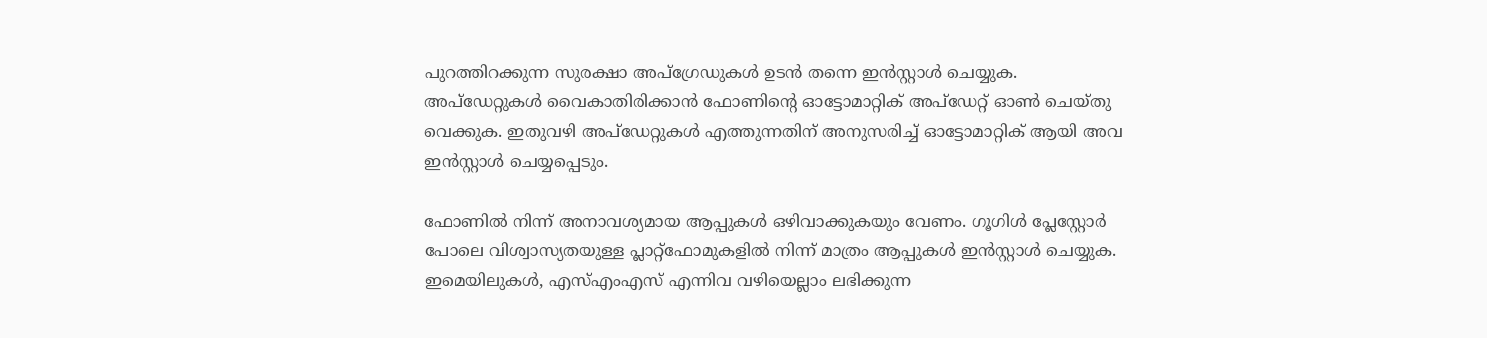പുറത്തിറക്കുന്ന സുരക്ഷാ അപ്ഗ്രേഡുകൾ ഉടൻ തന്നെ ഇൻസ്റ്റാൾ ചെയ്യുക. അപ്ഡേറ്റുകൾ വൈകാതിരിക്കാൻ ഫോണിന്റെ ഓട്ടോമാറ്റിക് അപ്ഡേറ്റ് ഓൺ ചെയ്തു വെക്കുക. ഇതുവഴി അപ്ഡേറ്റുകൾ എത്തുന്നതിന് അനുസരിച്ച് ഓട്ടോമാറ്റിക് ആയി അവ ഇൻസ്റ്റാൾ ചെയ്യപ്പെടും.

ഫോണിൽ നിന്ന് അനാവശ്യമായ ആപ്പുകൾ ഒഴിവാക്കുകയും വേണം. ഗൂഗിൾ പ്ലേസ്റ്റോർ പോലെ വിശ്വാസ്യതയുള്ള പ്ലാറ്റ്ഫോമുകളിൽ നിന്ന് മാത്രം ആപ്പുകൾ ഇൻസ്റ്റാൾ ചെയ്യുക. ഇമെയിലുകൾ, എസ്എംഎസ് എന്നിവ വഴിയെല്ലാം ലഭിക്കുന്ന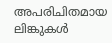അപരിചിതമായ ലിങ്കുകൾ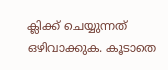ക്ലിക്ക് ചെയ്യുന്നത് ഒഴിവാക്കുക. കൂടാതെ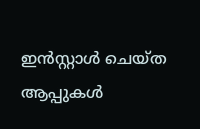ഇൻസ്റ്റാൾ ചെയ്ത ആപ്പുകൾ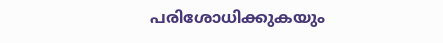പരിശോധിക്കുകയും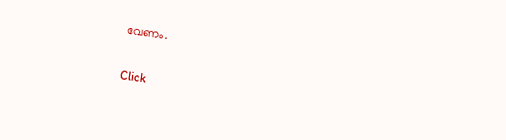വേണം.


Click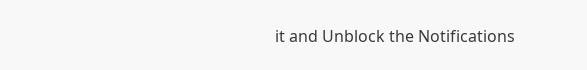it and Unblock the Notifications